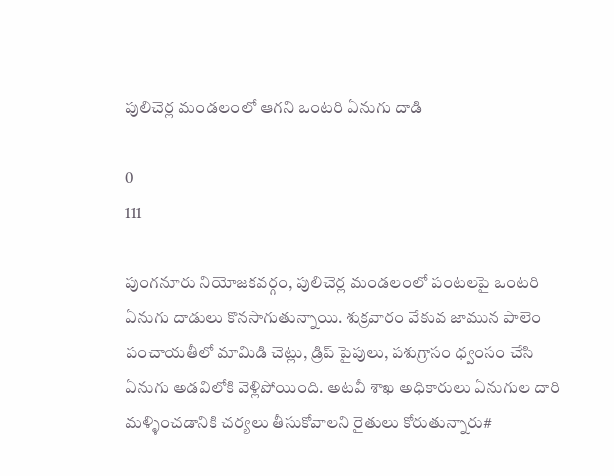పులిచెర్ల మండలంలో ఆగని ఒంటరి ఏనుగు దాడి

0
111

పుంగనూరు నియోజకవర్గం, పులిచెర్ల మండలంలో పంటలపై ఒంటరి ఏనుగు దాడులు కొనసాగుతున్నాయి. శుక్రవారం వేకువ జామున పాలెం పంచాయతీలో మామిడి చెట్లు, డ్రిప్ పైపులు, పశుగ్రాసం ధ్వంసం చేసి ఏనుగు అడవిలోకి వెళ్లిపోయింది. అటవీ శాఖ అధికారులు ఏనుగుల దారి మళ్ళించడానికి చర్యలు తీసుకోవాలని రైతులు కోరుతున్నారు#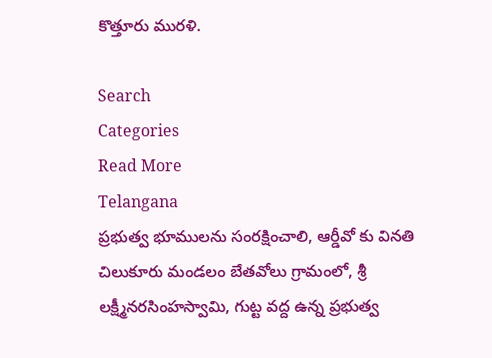కొత్తూరు మురళి.

Search
Categories
Read More
Telangana
ప్రభుత్వ భూములను సంరక్షించాలి, ఆర్డీవో కు వినతి
చిలుకూరు మండలం బేతవోలు గ్రామంలో, శ్రీ లక్ష్మీనరసింహస్వామి, గుట్ట వద్ద ఉన్న ప్రభుత్వ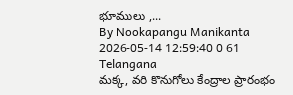భూములు ,...
By Nookapangu Manikanta 2026-05-14 12:59:40 0 61
Telangana
మక్క, వరి కొనుగోలు కేంద్రాల ప్రారంభం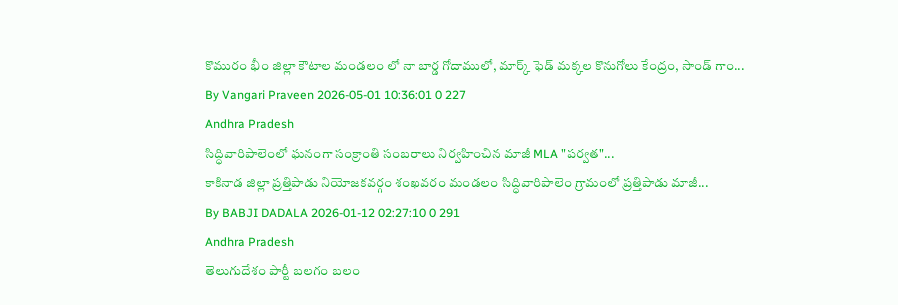కొమురం భీం జిల్లా కౌటాల మండలం లో నా బార్డ గోదాములో, మార్క్ ఫెడ్ మక్కల కొనుగోలు కేంద్రం, సాండ్ గాం...
By Vangari Praveen 2026-05-01 10:36:01 0 227
Andhra Pradesh
సిద్ధివారిపాలెంలో ఘనంగా సంక్రాంతి సంబరాలు నిర్వహించిన మాజీ MLA "పర్వత"...
కాకినాడ జిల్లా ప్రత్తిపాడు నియోజకవర్గం శంఖవరం మండలం సిద్ధివారిపాలెం గ్రామంలో ప్రత్తిపాడు మాజీ...
By BABJI DADALA 2026-01-12 02:27:10 0 291
Andhra Pradesh
తెలుగుదేశం పార్టీ బలగం బలం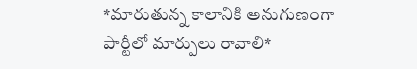*మారుతున్న కాలానికి అనుగుణంగా పార్టీలో మార్పులు రావాలి*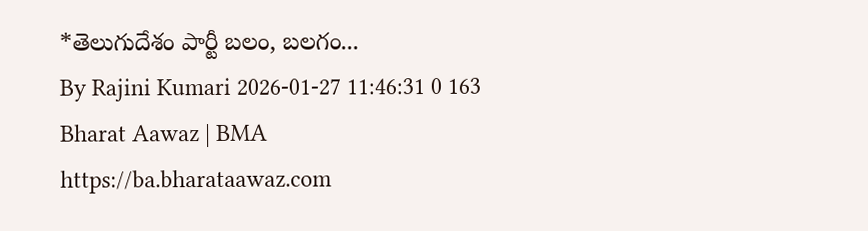*తెలుగుదేశం పార్టీ బలం, బలగం...
By Rajini Kumari 2026-01-27 11:46:31 0 163
Bharat Aawaz | BMA https://ba.bharataawaz.com